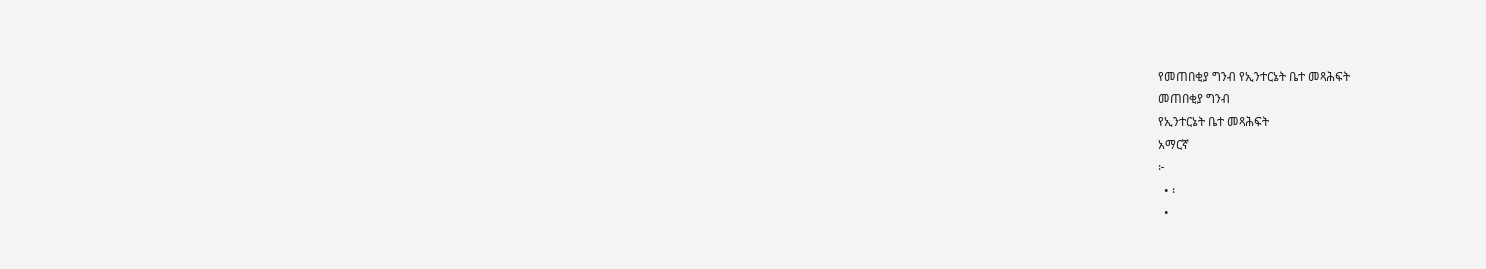የመጠበቂያ ግንብ የኢንተርኔት ቤተ መጻሕፍት
መጠበቂያ ግንብ
የኢንተርኔት ቤተ መጻሕፍት
አማርኛ
፦
  • ፡
  •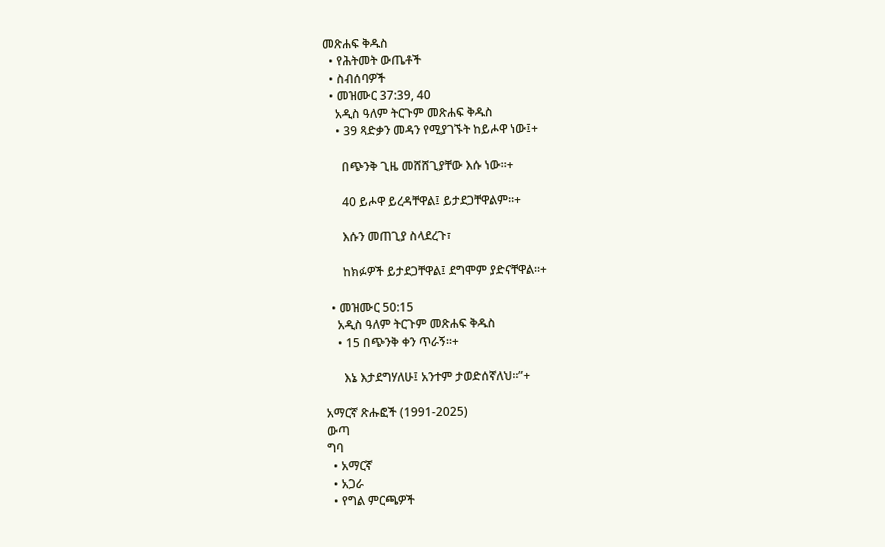መጽሐፍ ቅዱስ
  • የሕትመት ውጤቶች
  • ስብሰባዎች
  • መዝሙር 37:39, 40
    አዲስ ዓለም ትርጉም መጽሐፍ ቅዱስ
    • 39 ጻድቃን መዳን የሚያገኙት ከይሖዋ ነው፤+

      በጭንቅ ጊዜ መሸሸጊያቸው እሱ ነው።+

      40 ይሖዋ ይረዳቸዋል፤ ይታደጋቸዋልም።+

      እሱን መጠጊያ ስላደረጉ፣

      ከክፉዎች ይታደጋቸዋል፤ ደግሞም ያድናቸዋል።+

  • መዝሙር 50:15
    አዲስ ዓለም ትርጉም መጽሐፍ ቅዱስ
    • 15 በጭንቅ ቀን ጥራኝ።+

      እኔ እታደግሃለሁ፤ አንተም ታወድሰኛለህ።”+

አማርኛ ጽሑፎች (1991-2025)
ውጣ
ግባ
  • አማርኛ
  • አጋራ
  • የግል ምርጫዎች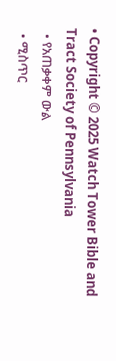• Copyright © 2025 Watch Tower Bible and Tract Society of Pennsylvania
  • የአጠቃቀም ውል
  • ሚስጥር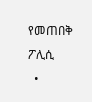የመጠበቅ ፖሊሲ
  •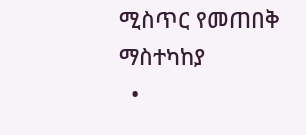ሚስጥር የመጠበቅ ማስተካከያ
  •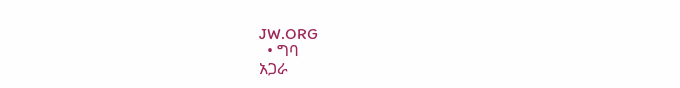JW.ORG
  • ግባ
አጋራ